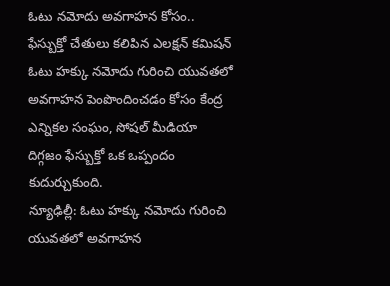ఓటు నమోదు అవగాహన కోసం.. ఫేస్బుక్తో చేతులు కలిపిన ఎలక్షన్ కమిషన్
ఓటు హక్కు నమోదు గురించి యువతలో అవగాహన పెంపొందించడం కోసం కేంద్ర ఎన్నికల సంఘం, సోషల్ మీడియా దిగ్గజం ఫేస్బుక్తో ఒక ఒప్పందం కుదుర్చుకుంది.
న్యూఢిల్లీ: ఓటు హక్కు నమోదు గురించి యువతలో అవగాహన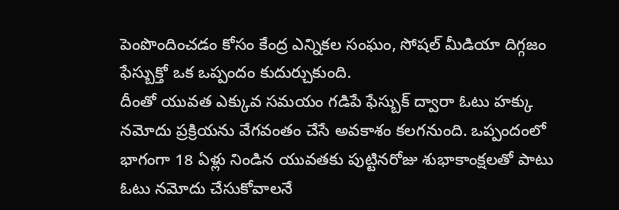పెంపొందించడం కోసం కేంద్ర ఎన్నికల సంఘం, సోషల్ మీడియా దిగ్గజం ఫేస్బుక్తో ఒక ఒప్పందం కుదుర్చుకుంది.
దీంతో యువత ఎక్కువ సమయం గడిపే ఫేస్బుక్ ద్వారా ఓటు హక్కు నమోదు ప్రక్రియను వేగవంతం చేసే అవకాశం కలగనుంది. ఒప్పందంలో భాగంగా 18 ఏళ్లు నిండిన యువతకు పుట్టినరోజు శుభాకాంక్షలతో పాటు ఓటు నమోదు చేసుకోవాలనే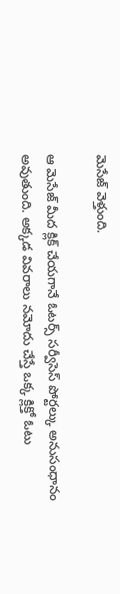మెసేజ్ వెళ్తుంది.

ఆ మెసేజ్ మీద క్లిక్ చేయగానే ఓటర్స్ సర్వీసెస్ పోర్టల్కు అనుసంధానం అవుతుంది. అక్కడ వివరాలు నమోదు చేస్తే ఒక్క క్లిక్తో ఓటు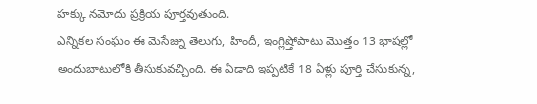హక్కు నమోదు ప్రక్రియ పూర్తవుతుంది.
ఎన్నికల సంఘం ఈ మెసేజ్ను తెలుగు, హిందీ, ఇంగ్లిష్తోపాటు మొత్తం 13 భాషల్లో అందుబాటులోకి తీసుకువచ్చింది. ఈ ఏడాది ఇప్పటికే 18 ఏళ్లు పూర్తి చేసుకున్న,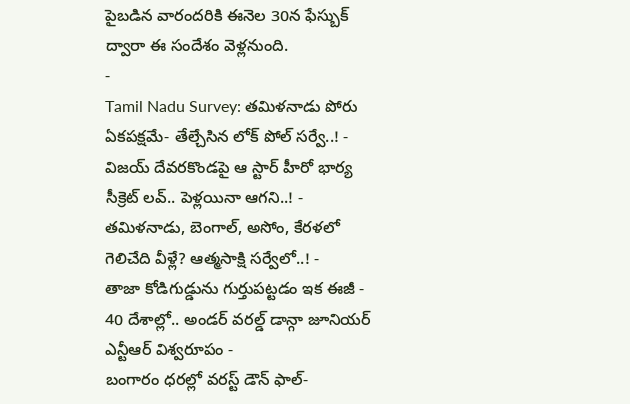పైబడిన వారందరికి ఈనెల 30న ఫేస్బుక్ ద్వారా ఈ సందేశం వెళ్లనుంది.
-
Tamil Nadu Survey: తమిళనాడు పోరు ఏకపక్షమే- తేల్చేసిన లోక్ పోల్ సర్వే..! -
విజయ్ దేవరకొండపై ఆ స్టార్ హీరో భార్య సీక్రెట్ లవ్.. పెళ్లయినా ఆగని..! -
తమిళనాడు, బెంగాల్, అసోం, కేరళలో గెలిచేది వీళ్లే? ఆత్మసాక్షి సర్వేలో..! -
తాజా కోడిగుడ్డును గుర్తుపట్టడం ఇక ఈజీ -
40 దేశాల్లో.. అండర్ వరల్డ్ డాన్గా జూనియర్ ఎన్టీఆర్ విశ్వరూపం -
బంగారం ధరల్లో వరస్ట్ డౌన్ ఫాల్-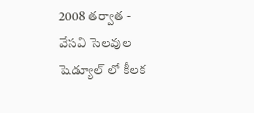2008 తర్వాత -
వేసవి సెలవుల షెడ్యూల్ లో కీలక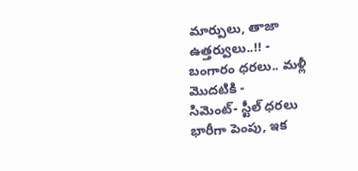మార్పులు, తాజా ఉత్తర్వులు..!! -
బంగారం ధరలు.. మళ్లీ మొదటికి -
సిమెంట్- స్టీల్ ధరలు భారీగా పెంపు, ఇక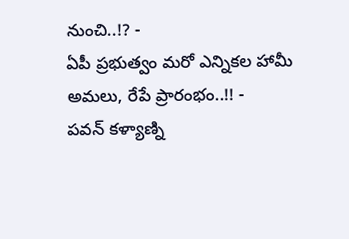నుంచి..!? -
ఏపీ ప్రభుత్వం మరో ఎన్నికల హామీ అమలు, రేపే ప్రారంభం..!! -
పవన్ కళ్యాణ్ని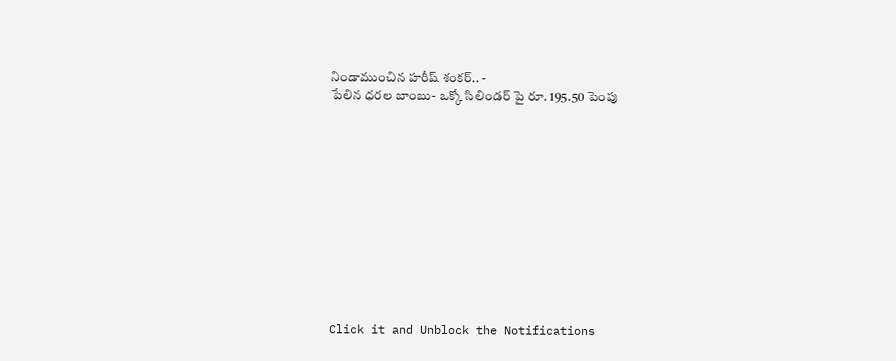నిండాముంచిన హరీష్ శంకర్.. -
పేలిన ధరల బాంబు- ఒక్కో సిలిండర్ పై రూ. 195.50 పెంపు












Click it and Unblock the Notifications